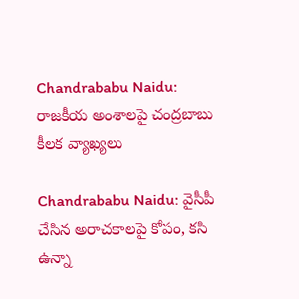Chandrababu Naidu: రాజకీయ అంశాలపై చంద్రబాబు కీలక వ్యాఖ్యలు

Chandrababu Naidu: వైసీపీ చేసిన అరాచకాలపై కోపం, కసి ఉన్నా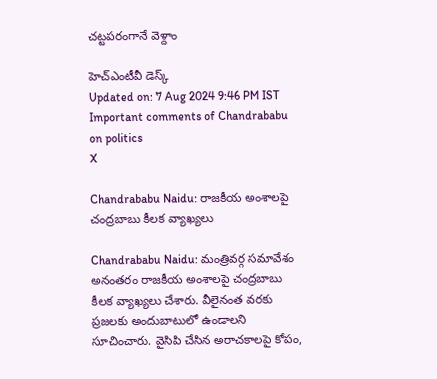చట్టపరంగానే వెళ్దాం

హెచ్ఎంటీవీ డెస్క్
Updated on: 7 Aug 2024 9:46 PM IST
Important comments of Chandrababu on politics
X

Chandrababu Naidu: రాజకీయ అంశాలపై చంద్రబాబు కీలక వ్యాఖ్యలు

Chandrababu Naidu: మంత్రివర్గ సమావేశం అనంతరం రాజకీయ అంశాలపై చంద్రబాబు కీలక వ్యాఖ్యలు చేశారు. వీలైనంత వరకు ప్రజలకు అందుబాటులో ఉండాలని సూచించారు. వైసిపి చేసిన అరాచకాలపై కోపం,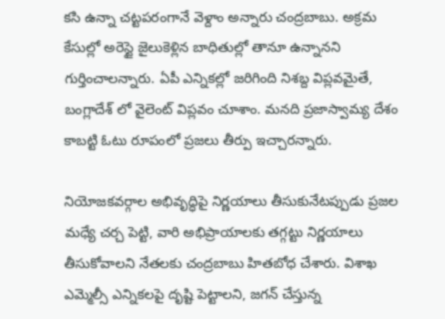కసి ఉన్నా చట్టపరంగానే వెళ్దాం అన్నారు చంద్రబాబు. అక్రమ కేసుల్లో అరెస్టై జైలుకెళ్లిన బాధితుల్లో తానూ ఉన్నానని గుర్తించాలన్నారు. ఏపీ ఎన్నికల్లో జరిగింది నిశబ్ద విప్లవమైతే, బంగ్లాదేశ్ లో వైలెంట్ విప్లవం చూశాం. మనది ప్రజాస్వామ్య దేశం కాబట్టి ఓటు రూపంలో ప్రజలు తీర్పు ఇచ్చారన్నారు.

నియోజకవర్గాల అభివృద్ధిపై నిర్ణయాలు తీసుకునేటప్పుడు ప్రజల మధ్యే చర్చ పెట్టి, వారి అభిప్రాయాలకు తగ్గట్టు నిర్ణయాలు తీసుకోవాలని నేతలకు చంద్రబాబు హితబోధ చేశారు. విశాఖ ఎమ్మెల్సీ ఎన్నికలపై దృష్టి పెట్టాలని, జగన్ చేస్తున్న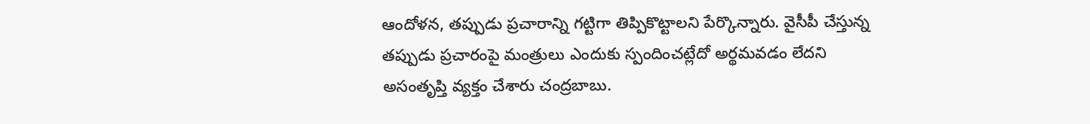ఆందోళన, తప్పుడు ప్రచారాన్ని గట్టిగా తిప్పికొట్టాలని పేర్కొన్నారు. వైసీపీ చేస్తున్న తప్పుడు ప్రచారంపై మంత్రులు ఎందుకు స్పందించట్లేదో అర్థమవడం లేదని అసంతృప్తి వ్యక్తం చేశారు చంద్రబాబు.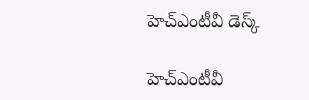హెచ్ఎంటీవీ డెస్క్

హెచ్ఎంటీవీ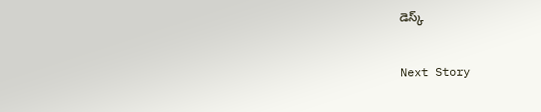డెస్క్

Next Story